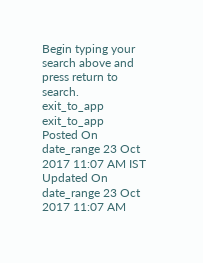Begin typing your search above and press return to search.
exit_to_app
exit_to_app
Posted On
date_range 23 Oct 2017 11:07 AM IST Updated On
date_range 23 Oct 2017 11:07 AM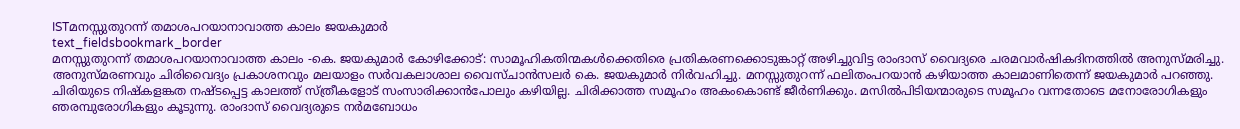ISTമനസ്സുതുറന്ന് തമാശപറയാനാവാത്ത കാലം ജയകുമാർ
text_fieldsbookmark_border
മനസ്സുതുറന്ന് തമാശപറയാനാവാത്ത കാലം -കെ. ജയകുമാർ കോഴിക്കോട്: സാമൂഹികതിന്മകൾക്കെതിരെ പ്രതികരണക്കൊടുങ്കാറ്റ് അഴിച്ചുവിട്ട രാംദാസ് വൈദ്യരെ ചരമവാർഷികദിനത്തിൽ അനുസ്മരിച്ചു. അനുസ്മരണവും ചിരിവൈദ്യം പ്രകാശനവും മലയാളം സർവകലാശാല വൈസ്ചാൻസലർ കെ. ജയകുമാർ നിർവഹിച്ചു. മനസ്സുതുറന്ന് ഫലിതംപറയാൻ കഴിയാത്ത കാലമാണിതെന്ന് ജയകുമാർ പറഞ്ഞു. ചിരിയുടെ നിഷ്കളങ്കത നഷ്ടപ്പെട്ട കാലത്ത് സ്ത്രീകളോട് സംസാരിക്കാൻപോലും കഴിയില്ല. ചിരിക്കാത്ത സമൂഹം അകംകൊണ്ട് ജീർണിക്കും. മസിൽപിടിയന്മാരുടെ സമൂഹം വന്നതോടെ മനോരോഗികളും ഞരമ്പുരോഗികളും കൂടുന്നു. രാംദാസ് വൈദ്യരുടെ നർമബോധം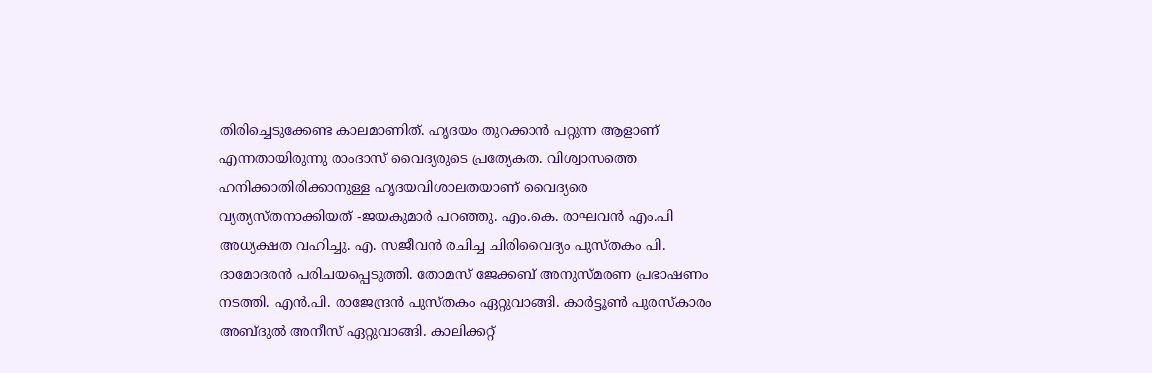തിരിച്ചെടുക്കേണ്ട കാലമാണിത്. ഹൃദയം തുറക്കാൻ പറ്റുന്ന ആളാണ് എന്നതായിരുന്നു രാംദാസ് വൈദ്യരുടെ പ്രത്യേകത. വിശ്വാസത്തെ ഹനിക്കാതിരിക്കാനുള്ള ഹൃദയവിശാലതയാണ് വൈദ്യരെ വ്യത്യസ്തനാക്കിയത് -ജയകുമാർ പറഞ്ഞു. എം.കെ. രാഘവൻ എം.പി അധ്യക്ഷത വഹിച്ചു. എ. സജീവൻ രചിച്ച ചിരിവൈദ്യം പുസ്തകം പി. ദാമോദരൻ പരിചയപ്പെടുത്തി. തോമസ് ജേക്കബ് അനുസ്മരണ പ്രഭാഷണം നടത്തി. എൻ.പി. രാജേന്ദ്രൻ പുസ്തകം ഏറ്റുവാങ്ങി. കാർട്ടൂൺ പുരസ്കാരം അബ്ദുൽ അനീസ് ഏറ്റുവാങ്ങി. കാലിക്കറ്റ്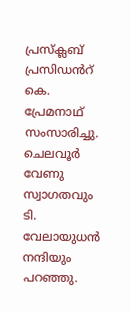പ്രസ്ക്ലബ് പ്രസിഡൻറ് കെ. പ്രേമനാഥ് സംസാരിച്ചു. ചെലവൂർ വേണു സ്വാഗതവും ടി. വേലായുധൻ നന്ദിയും പറഞ്ഞു.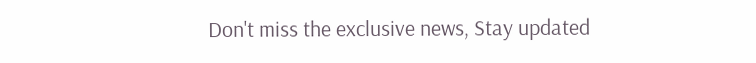Don't miss the exclusive news, Stay updated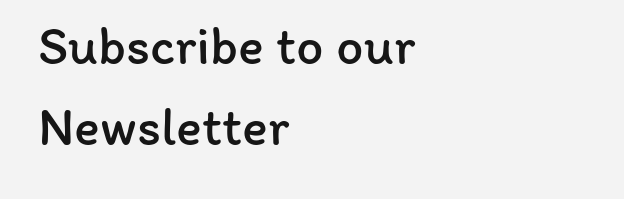Subscribe to our Newsletter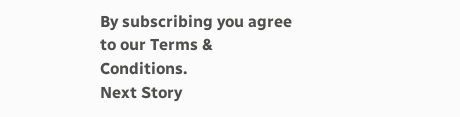By subscribing you agree to our Terms & Conditions.
Next Story